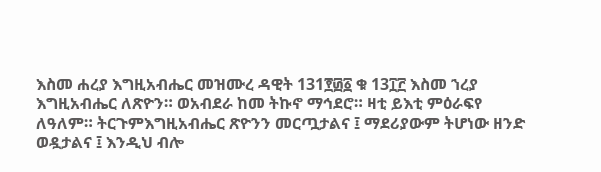እስመ ሐረያ እግዚአብሔር መዝሙረ ዳዊት 131፻፴፩ ቁ 13፲፫ እስመ ኀረያ እግዚአብሔር ለጽዮን። ወአብደራ ከመ ትኩኖ ማኅደሮ። ዛቲ ይእቲ ምዕራፍየ ለዓለም። ትርጉምእግዚአብሔር ጽዮንን መርጧታልና ፤ ማደሪያውም ትሆነው ዘንድ ወዷታልና ፤ እንዲህ ብሎ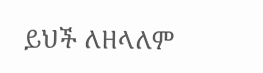ይህች ለዘላለም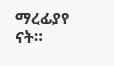ማረፊያየ ናት።